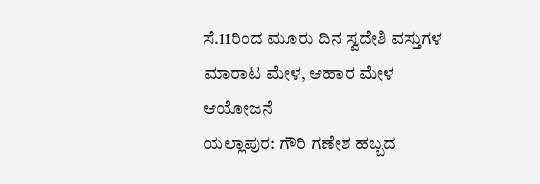ಸೆ.11ರಿಂದ ಮೂರು ದಿನ ಸ್ವದೇಶಿ ವಸ್ತುಗಳ ಮಾರಾಟ ಮೇಳ, ಆಹಾರ ಮೇಳ ಆಯೋಜನೆ
ಯಲ್ಲಾಪುರ: ಗೌರಿ ಗಣೇಶ ಹಬ್ಬದ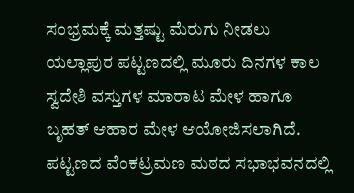ಸಂಭ್ರಮಕ್ಕೆ ಮತ್ತಷ್ಟು ಮೆರುಗು ನೀಡಲು ಯಲ್ಲಾಪುರ ಪಟ್ಟಣದಲ್ಲಿ ಮೂರು ದಿನಗಳ ಕಾಲ ಸ್ವದೇಶಿ ವಸ್ತುಗಳ ಮಾರಾಟ ಮೇಳ ಹಾಗೂ ಬೃಹತ್ ಆಹಾರ ಮೇಳ ಆಯೋಜಿಸಲಾಗಿದೆ. ಪಟ್ಟಣದ ವೆಂಕಟ್ರಮಣ ಮಠದ ಸಭಾಭವನದಲ್ಲಿ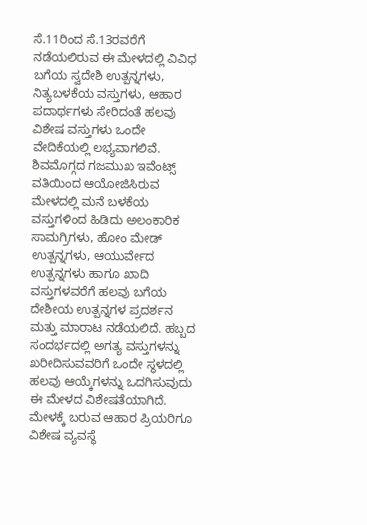ಸೆ.11ರಿಂದ ಸೆ.13ರವರೆಗೆ ನಡೆಯಲಿರುವ ಈ ಮೇಳದಲ್ಲಿ ವಿವಿಧ ಬಗೆಯ ಸ್ವದೇಶಿ ಉತ್ಪನ್ನಗಳು, ನಿತ್ಯಬಳಕೆಯ ವಸ್ತುಗಳು, ಆಹಾರ ಪದಾರ್ಥಗಳು ಸೇರಿದಂತೆ ಹಲವು ವಿಶೇಷ ವಸ್ತುಗಳು ಒಂದೇ ವೇದಿಕೆಯಲ್ಲಿ ಲಭ್ಯವಾಗಲಿವೆ.
ಶಿವಮೊಗ್ಗದ ಗಜಮುಖ ಇವೆಂಟ್ಸ್ ವತಿಯಿಂದ ಆಯೋಜಿಸಿರುವ ಮೇಳದಲ್ಲಿ ಮನೆ ಬಳಕೆಯ ವಸ್ತುಗಳಿಂದ ಹಿಡಿದು ಅಲಂಕಾರಿಕ ಸಾಮಗ್ರಿಗಳು, ಹೋಂ ಮೇಡ್ ಉತ್ಪನ್ನಗಳು, ಆಯುರ್ವೇದ ಉತ್ಪನ್ನಗಳು ಹಾಗೂ ಖಾದಿ ವಸ್ತುಗಳವರೆಗೆ ಹಲವು ಬಗೆಯ ದೇಶೀಯ ಉತ್ಪನ್ನಗಳ ಪ್ರದರ್ಶನ ಮತ್ತು ಮಾರಾಟ ನಡೆಯಲಿದೆ. ಹಬ್ಬದ ಸಂದರ್ಭದಲ್ಲಿ ಅಗತ್ಯ ವಸ್ತುಗಳನ್ನು ಖರೀದಿಸುವವರಿಗೆ ಒಂದೇ ಸ್ಥಳದಲ್ಲಿ ಹಲವು ಆಯ್ಕೆಗಳನ್ನು ಒದಗಿಸುವುದು ಈ ಮೇಳದ ವಿಶೇಷತೆಯಾಗಿದೆ.
ಮೇಳಕ್ಕೆ ಬರುವ ಆಹಾರ ಪ್ರಿಯರಿಗೂ ವಿಶೇಷ ವ್ಯವಸ್ಥೆ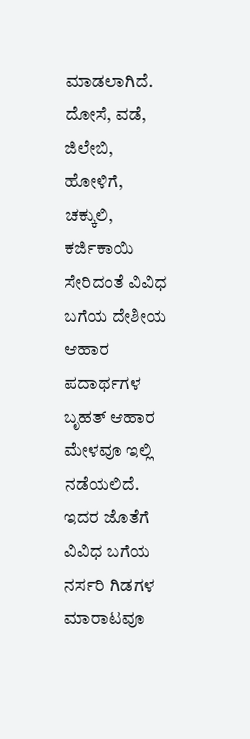ಮಾಡಲಾಗಿದೆ. ದೋಸೆ, ವಡೆ, ಜಿಲೇಬಿ, ಹೋಳಿಗೆ, ಚಕ್ಕುಲಿ, ಕರ್ಜಿಕಾಯಿ ಸೇರಿದಂತೆ ವಿವಿಧ ಬಗೆಯ ದೇಶೀಯ ಆಹಾರ ಪದಾರ್ಥಗಳ ಬೃಹತ್ ಆಹಾರ ಮೇಳವೂ ಇಲ್ಲಿ ನಡೆಯಲಿದೆ. ಇದರ ಜೊತೆಗೆ ವಿವಿಧ ಬಗೆಯ ನರ್ಸರಿ ಗಿಡಗಳ ಮಾರಾಟವೂ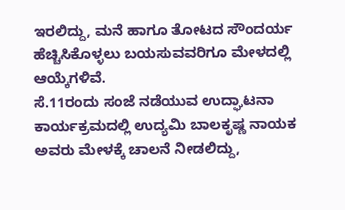ಇರಲಿದ್ದು, ಮನೆ ಹಾಗೂ ತೋಟದ ಸೌಂದರ್ಯ ಹೆಚ್ಚಿಸಿಕೊಳ್ಳಲು ಬಯಸುವವರಿಗೂ ಮೇಳದಲ್ಲಿ ಆಯ್ಕೆಗಳಿವೆ.
ಸೆ.11ರಂದು ಸಂಜೆ ನಡೆಯುವ ಉದ್ಘಾಟನಾ ಕಾರ್ಯಕ್ರಮದಲ್ಲಿ ಉದ್ಯಮಿ ಬಾಲಕೃಷ್ಣ ನಾಯಕ ಅವರು ಮೇಳಕ್ಕೆ ಚಾಲನೆ ನೀಡಲಿದ್ದು,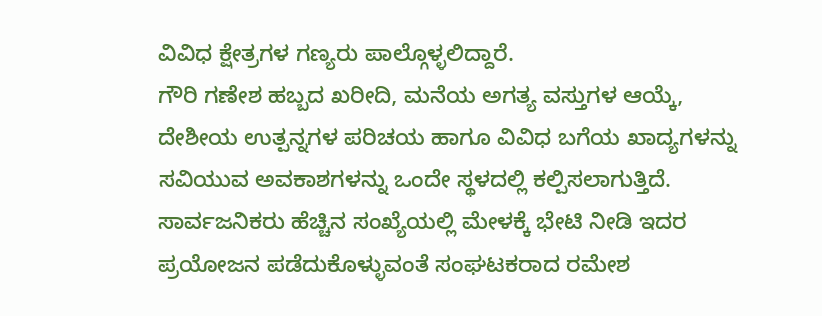ವಿವಿಧ ಕ್ಷೇತ್ರಗಳ ಗಣ್ಯರು ಪಾಲ್ಗೊಳ್ಳಲಿದ್ದಾರೆ.
ಗೌರಿ ಗಣೇಶ ಹಬ್ಬದ ಖರೀದಿ, ಮನೆಯ ಅಗತ್ಯ ವಸ್ತುಗಳ ಆಯ್ಕೆ, ದೇಶೀಯ ಉತ್ಪನ್ನಗಳ ಪರಿಚಯ ಹಾಗೂ ವಿವಿಧ ಬಗೆಯ ಖಾದ್ಯಗಳನ್ನು ಸವಿಯುವ ಅವಕಾಶಗಳನ್ನು ಒಂದೇ ಸ್ಥಳದಲ್ಲಿ ಕಲ್ಪಿಸಲಾಗುತ್ತಿದೆ. ಸಾರ್ವಜನಿಕರು ಹೆಚ್ಚಿನ ಸಂಖ್ಯೆಯಲ್ಲಿ ಮೇಳಕ್ಕೆ ಭೇಟಿ ನೀಡಿ ಇದರ ಪ್ರಯೋಜನ ಪಡೆದುಕೊಳ್ಳುವಂತೆ ಸಂಘಟಕರಾದ ರಮೇಶ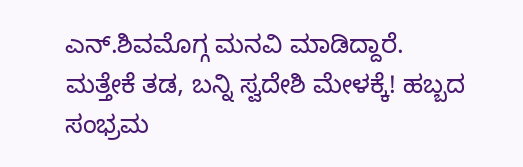ಎನ್.ಶಿವಮೊಗ್ಗ ಮನವಿ ಮಾಡಿದ್ದಾರೆ.
ಮತ್ತೇಕೆ ತಡ, ಬನ್ನಿ ಸ್ವದೇಶಿ ಮೇಳಕ್ಕೆ! ಹಬ್ಬದ ಸಂಭ್ರಮ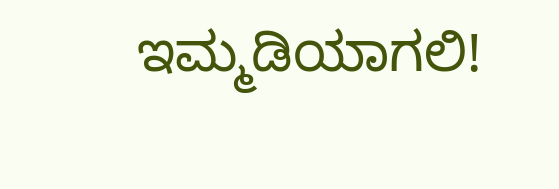ಇಮ್ಮಡಿಯಾಗಲಿ!